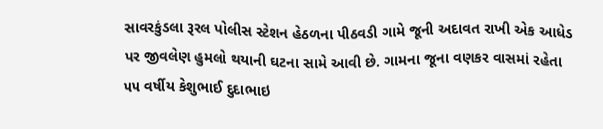સાવરકુંડલા રૂરલ પોલીસ સ્ટેશન હેઠળના પીઠવડી ગામે જૂની અદાવત રાખી એક આધેડ પર જીવલેણ હુમલો થયાની ઘટના સામે આવી છે. ગામના જૂના વણકર વાસમાં રહેતા ૫૫ વર્ષીય કેશુભાઈ દુદાભાઇ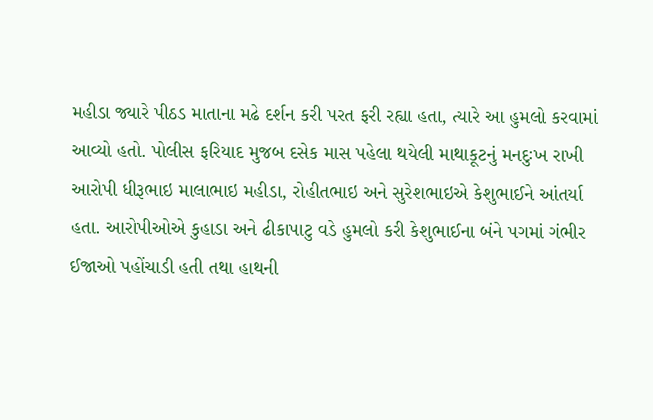મહીડા જ્યારે પીઠડ માતાના મઢે દર્શન કરી પરત ફરી રહ્યા હતા, ત્યારે આ હુમલો કરવામાં આવ્યો હતો. પોલીસ ફરિયાદ મુજબ દસેક માસ પહેલા થયેલી માથાકૂટનું મનદુઃખ રાખી આરોપી ધીરૂભાઇ માલાભાઇ મહીડા, રોહીતભાઇ અને સુરેશભાઇએ કેશુભાઈને આંતર્યા હતા. આરોપીઓએ કુહાડા અને ઢીકાપાટુ વડે હુમલો કરી કેશુભાઈના બંને પગમાં ગંભીર ઈજાઓ પહોંચાડી હતી તથા હાથની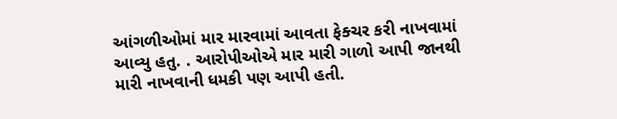આંગળીઓમાં માર મારવામાં આવતા ફેક્ચર કરી નાખવામાં આવ્યુ હતુ. . આરોપીઓએ માર મારી ગાળો આપી જાનથી મારી નાખવાની ધમકી પણ આપી હતી.